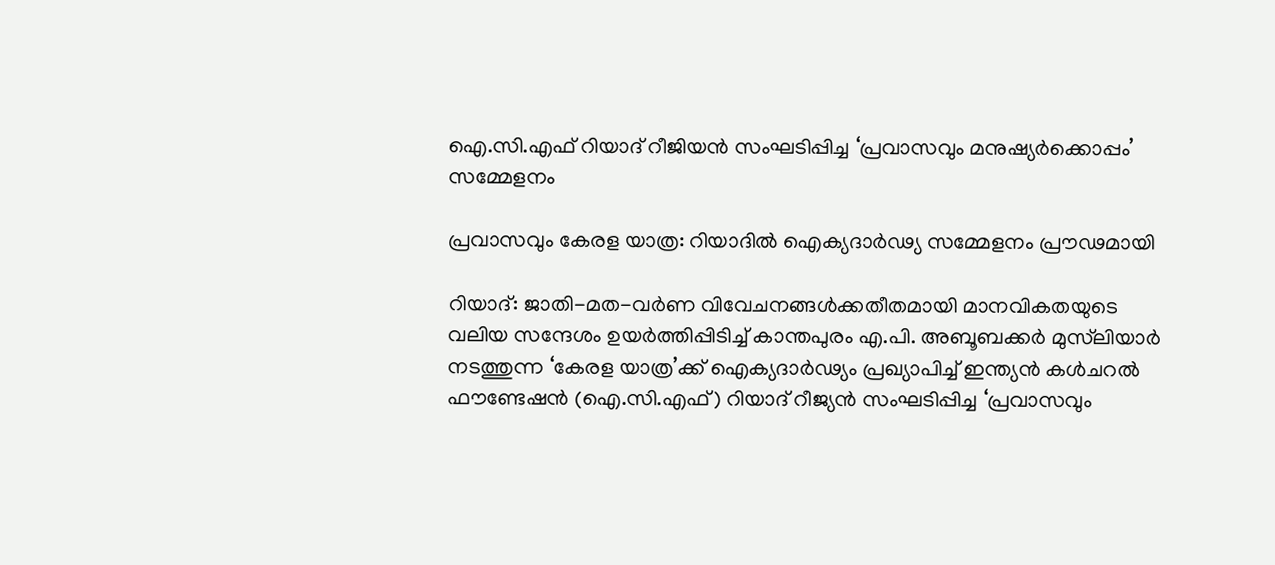ഐ.സി.എഫ് റിയാദ് റീജിയൻ സംഘടിപ്പിച്ച ‘പ്രവാസവും മനുഷ്യർക്കൊപ്പം’ സമ്മേളനം

പ്രവാസവും കേരള യാത്ര: റിയാദിൽ ഐക്യദാർഢ്യ സമ്മേളനം പ്രൗഢമായി

റിയാദ്: ജാതി-മത-വർണ വിവേചനങ്ങൾക്കതീതമായി മാനവികതയുടെ വലിയ സന്ദേശം ഉയർത്തിപ്പിടിച്ച് കാന്തപുരം എ.പി. അബൂബക്കർ മുസ്‍ലിയാർ നടത്തുന്ന ‘കേരള യാത്ര’ക്ക് ഐക്യദാർഢ്യം പ്രഖ്യാപിച്ച് ഇന്ത്യൻ കൾചറൽ ഫൗണ്ടേഷൻ (ഐ.സി.എഫ്) റിയാദ് റീജ്യൻ സംഘടിപ്പിച്ച ‘പ്രവാസവും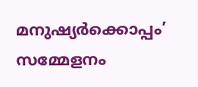മനുഷ്യർക്കൊപ്പം’ സമ്മേളനം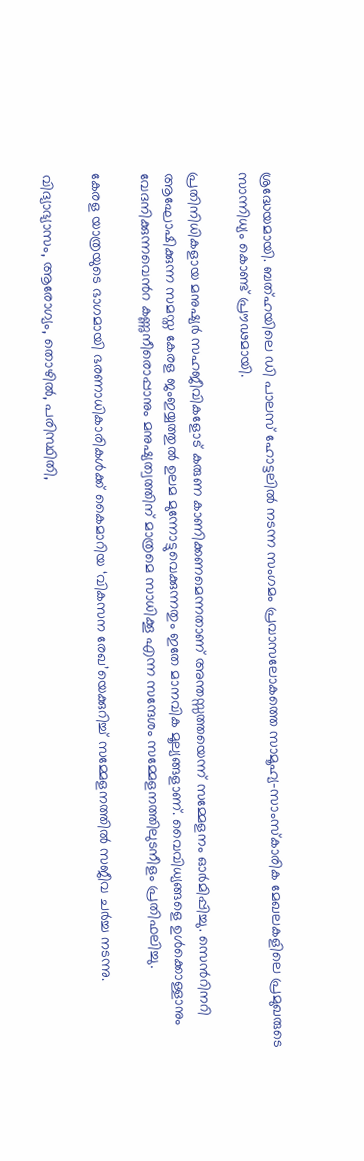ശ്രദ്ധേയമായി. ബത്ഹയിലെ ഡി പാലസ് ഹോട്ടലിൽ നടന്ന സംഗമം പ്രവാസലോകത്തെ സാമൂഹ്യ-സാംസ്കാരിക മേഖലകളിലെ പ്രമുഖരുടെ സാന്നിധ്യം കൊണ്ട് പ്രൗഢമായി.

പ്രതിനിധികളായ മനുഷ്യർ സഹജീവികളോട് കരുണ കാണിക്കണമെന്നതാണ് അന്തസ്സത്തയെന്ന് സമ്മേളനം ഓർമിപ്പിച്ചു. സെൻറിനറി ആഘോഷിക്കുന്ന സമസ്ത കേരള ജംഇയ്യത്തുൽ ഉലമ മുന്നോട്ടുവെക്കുന്നതും ഇതേ മാനവിക മൂല്യങ്ങളാണ്. വൈവിധ്യങ്ങളെ ഉൾക്കൊള്ളാനും വേദനിക്കുന്നവെൻറ കണ്ണുനീരൊപ്പാനും മനുഷ്യത്വത്തിന് മാത്രമെ സാധിക്കൂ എന്ന സന്ദേശം സമ്മേളനത്തിലുടനീളം പ്രതിഫലിച്ചു.

കേരള യാത്രയുടെ ഭാഗമായി ഭരണാധികാരികൾക്ക് കൈമാറിയ ‘വികസന രേഖ’യെക്കുറിച്ച് സമ്മേളനത്തിൽ സജീവ ചർച്ച നടന്നു.

വിദ്യാഭ്യാസം, ആരോഗ്യം, തൊഴിൽ, പരിസ്ഥിതി,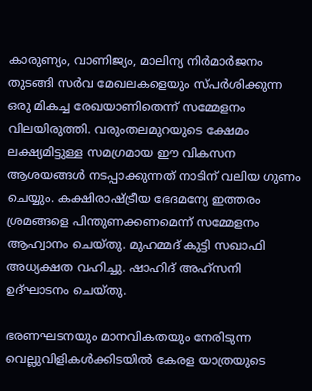കാരുണ്യം, വാണിജ്യം, മാലിന്യ നിർമാർജനം തുടങ്ങി സർവ മേഖലകളെയും സ്പർശിക്കുന്ന ഒരു മികച്ച രേഖയാണിതെന്ന് സമ്മേളനം വിലയിരുത്തി. വരുംതലമുറയുടെ ക്ഷേമം ലക്ഷ്യമിട്ടുള്ള സമഗ്രമായ ഈ വികസന ആശയങ്ങൾ നടപ്പാക്കുന്നത് നാടിന് വലിയ ഗുണം ചെയ്യും. കക്ഷിരാഷ്ട്രീയ ഭേദമന്യേ ഇത്തരം ശ്രമങ്ങളെ പിന്തുണക്കണമെന്ന് സമ്മേളനം ആഹ്വാനം ചെയ്തു. മുഹമ്മദ് കുട്ടി സഖാഫി അധ്യക്ഷത വഹിച്ചു. ഷാഹിദ് അഹ്‌സനി ഉദ്ഘാടനം ചെയ്തു.

ഭരണഘടനയും മാനവികതയും നേരിടുന്ന വെല്ലുവിളികൾക്കിടയിൽ കേരള യാത്രയുടെ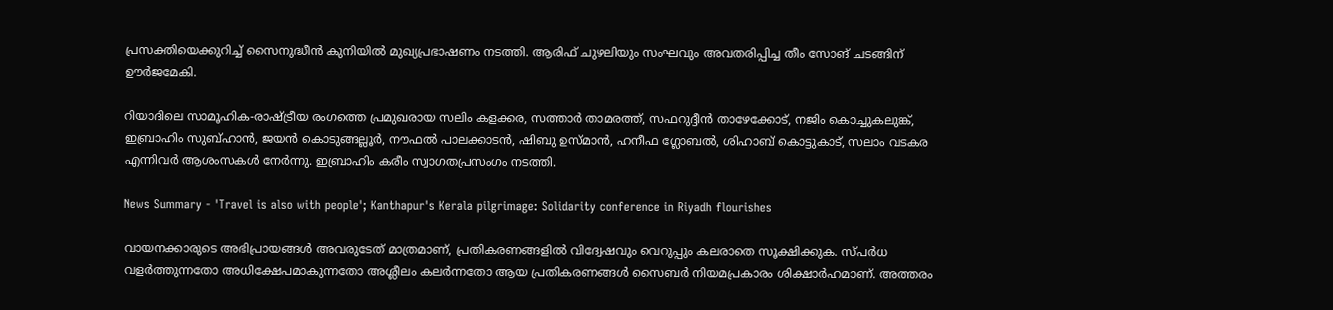പ്രസക്തിയെക്കുറിച്ച് സൈനുദ്ധീൻ കുനിയിൽ മുഖ്യപ്രഭാഷണം നടത്തി. ആരിഫ് ചുഴലിയും സംഘവും അവതരിപ്പിച്ച തീം സോങ് ചടങ്ങിന് ഊർജമേകി.

റിയാദിലെ സാമൂഹിക-രാഷ്ട്രീയ രംഗത്തെ പ്രമുഖരായ സലിം കളക്കര, സത്താർ താമരത്ത്, സഫറുദ്ദീൻ താഴേക്കോട്, നജിം കൊച്ചുകലുങ്ക്, ഇബ്രാഹിം സുബ്ഹാൻ, ജയൻ കൊടുങ്ങല്ലൂർ, നൗഫൽ പാലക്കാടൻ, ഷിബു ഉസ്മാൻ, ഹനീഫ ഗ്ലോബൽ, ശിഹാബ് കൊട്ടുകാട്, സലാം വടകര എന്നിവർ ആശംസകൾ നേർന്നു. ഇബ്രാഹിം കരീം സ്വാഗതപ്രസംഗം നടത്തി.

News Summary - 'Travel is also with people'; Kanthapur's Kerala pilgrimage: Solidarity conference in Riyadh flourishes

വായനക്കാരുടെ അഭിപ്രായങ്ങള്‍ അവരുടേത് മാത്രമാണ്, പ്രതികരണങ്ങളിൽ വിദ്വേഷവും വെറുപ്പും കലരാതെ സൂക്ഷിക്കുക. സ്പർധ വളർത്തുന്നതോ അധിക്ഷേപമാകുന്നതോ അശ്ലീലം കലർന്നതോ ആയ പ്രതികരണങ്ങൾ സൈബർ നിയമപ്രകാരം ശിക്ഷാർഹമാണ്. അത്തരം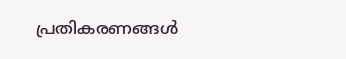പ്രതികരണങ്ങൾ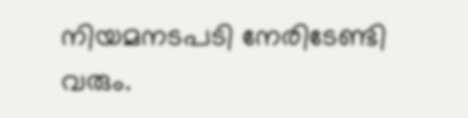നിയമനടപടി നേരിടേണ്ടി വരും.